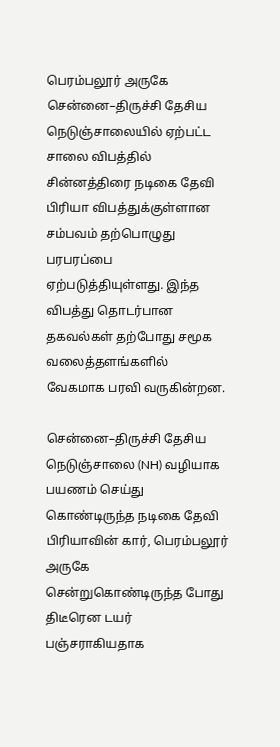பெரம்பலூர் அருகே சென்னை–திருச்சி தேசிய நெடுஞ்சாலையில் ஏற்பட்ட சாலை விபத்தில் சின்னத்திரை நடிகை தேவி பிரியா விபத்துக்குள்ளான சம்பவம் தற்பொழுது பரபரப்பை ஏற்படுத்தியுள்ளது. இந்த விபத்து தொடர்பான தகவல்கள் தற்போது சமூக வலைத்தளங்களில் வேகமாக பரவி வருகின்றன.

சென்னை–திருச்சி தேசிய நெடுஞ்சாலை (NH) வழியாக பயணம் செய்து கொண்டிருந்த நடிகை தேவி பிரியாவின் கார், பெரம்பலூர் அருகே சென்றுகொண்டிருந்த போது திடீரென டயர் பஞ்சராகியதாக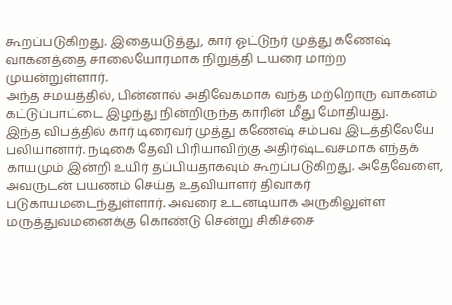கூறப்படுகிறது. இதையடுத்து, கார் ஓட்டுநர் முத்து கணேஷ் வாகனத்தை சாலையோரமாக நிறுத்தி டயரை மாற்ற முயன்றுள்ளார்.
அந்த சமயத்தில், பின்னால் அதிவேகமாக வந்த மற்றொரு வாகனம் கட்டுப்பாட்டை இழந்து நின்றிருந்த காரின் மீது மோதியது.
இந்த விபத்தில் கார் டிரைவர் முத்து கணேஷ் சம்பவ இடத்திலேயே பலியானார். நடிகை தேவி பிரியாவிற்கு அதிர்ஷ்டவசமாக எந்தக் காயமும் இன்றி உயிர் தப்பியதாகவும் கூறப்படுகிறது. அதேவேளை, அவருடன் பயணம் செய்த உதவியாளர் திவாகர் படுகாயமடைந்துள்ளார். அவரை உடனடியாக அருகிலுள்ள மருத்துவமனைக்கு கொண்டு சென்று சிகிச்சை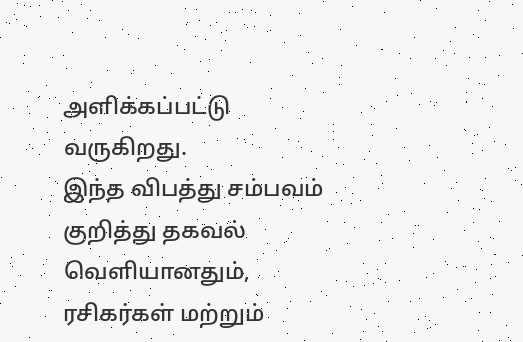அளிக்கப்பட்டு வருகிறது.
இந்த விபத்து சம்பவம் குறித்து தகவல் வெளியானதும், ரசிகர்கள் மற்றும்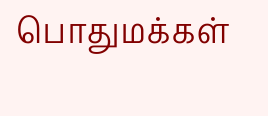பொதுமக்கள்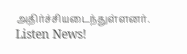அதிர்ச்சியடைந்துள்ளனர்.
Listen News!